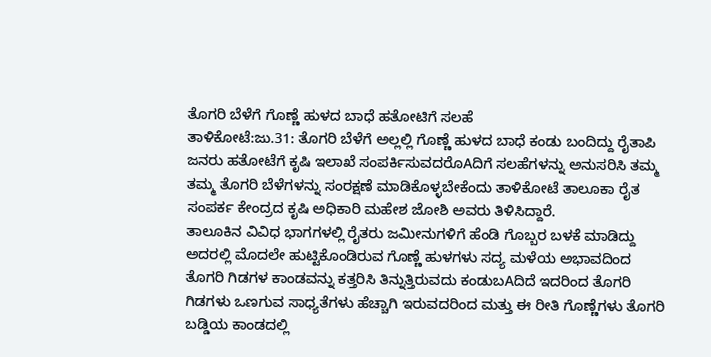ತೊಗರಿ ಬೆಳೆಗೆ ಗೊಣ್ಣೆ ಹುಳದ ಬಾಧೆ ಹತೋಟಿಗೆ ಸಲಹೆ
ತಾಳಿಕೋಟೆ:ಜು.31: ತೊಗರಿ ಬೆಳೆಗೆ ಅಲ್ಲಲ್ಲಿ ಗೊಣ್ಣೆ ಹುಳದ ಬಾಧೆ ಕಂಡು ಬಂದಿದ್ದು ರೈತಾಪಿ ಜನರು ಹತೋಟೆಗೆ ಕೃಷಿ ಇಲಾಖೆ ಸಂಪರ್ಕಿಸುವದರೊAದಿಗೆ ಸಲಹೆಗಳನ್ನು ಅನುಸರಿಸಿ ತಮ್ಮ ತಮ್ಮ ತೊಗರಿ ಬೆಳೆಗಳನ್ನು ಸಂರಕ್ಷಣೆ ಮಾಡಿಕೊಳ್ಳಬೇಕೆಂದು ತಾಳಿಕೋಟೆ ತಾಲೂಕಾ ರೈತ ಸಂಪರ್ಕ ಕೇಂದ್ರದ ಕೃಷಿ ಅಧಿಕಾರಿ ಮಹೇಶ ಜೋಶಿ ಅವರು ತಿಳಿಸಿದ್ದಾರೆ.
ತಾಲೂಕಿನ ವಿವಿಧ ಭಾಗಗಳಲ್ಲಿ ರೈತರು ಜಮೀನುಗಳಿಗೆ ಹೆಂಡಿ ಗೊಬ್ಬರ ಬಳಕೆ ಮಾಡಿದ್ದು ಅದರಲ್ಲಿ ಮೊದಲೇ ಹುಟ್ಟಿಕೊಂಡಿರುವ ಗೊಣ್ಣೆ ಹುಳಗಳು ಸದ್ಯ ಮಳೆಯ ಅಭಾವದಿಂದ ತೊಗರಿ ಗಿಡಗಳ ಕಾಂಡವನ್ನು ಕತ್ತರಿಸಿ ತಿನ್ನುತ್ತಿರುವದು ಕಂಡುಬAದಿದೆ ಇದರಿಂದ ತೊಗರಿ ಗಿಡಗಳು ಒಣಗುವ ಸಾಧ್ಯತೆಗಳು ಹೆಚ್ಚಾಗಿ ಇರುವದರಿಂದ ಮತ್ತು ಈ ರೀತಿ ಗೊಣ್ಣೆಗಳು ತೊಗರಿ ಬಡ್ಡಿಯ ಕಾಂಡದಲ್ಲಿ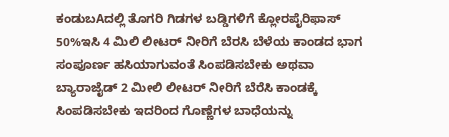ಕಂಡುಬAದಲ್ಲಿ ತೊಗರಿ ಗಿಡಗಳ ಬಡ್ಡಿಗಳಿಗೆ ಕ್ಲೋರಪೈರಿಫಾಸ್ 50%ಇಸಿ 4 ಮಿಲಿ ಲೀಟರ್ ನೀರಿಗೆ ಬೆರಸಿ ಬೆಳೆಯ ಕಾಂಡದ ಭಾಗ ಸಂಪೂರ್ಣ ಹಸಿಯಾಗುವಂತೆ ಸಿಂಪಡಿಸಬೇಕು ಅಥವಾ ಬ್ಯಾರಾಜೈಡ್ 2 ಮೀಲಿ ಲೀಟರ್ ನೀರಿಗೆ ಬೆರೆಸಿ ಕಾಂಡಕ್ಕೆ ಸಿಂಪಡಿಸಬೇಕು ಇದರಿಂದ ಗೊಣ್ಣೆಗಳ ಬಾಧೆಯನ್ನು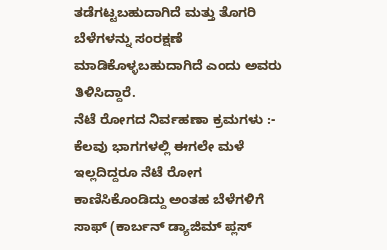ತಡೆಗಟ್ಟಬಹುದಾಗಿದೆ ಮತ್ತು ತೊಗರಿ ಬೆಳೆಗಳನ್ನು ಸಂರಕ್ಷಣೆ ಮಾಡಿಕೊಳ್ಳಬಹುದಾಗಿದೆ ಎಂದು ಅವರು ತಿಳಿಸಿದ್ದಾರೆ.
ನೆಟೆ ರೋಗದ ನಿರ್ವಹಣಾ ಕ್ರಮಗಳು :-
ಕೆಲವು ಭಾಗಗಳಲ್ಲಿ ಈಗಲೇ ಮಳೆ ಇಲ್ಲದಿದ್ದರೂ ನೆಟೆ ರೋಗ ಕಾಣಿಸಿಕೊಂಡಿದ್ದು ಅಂತಹ ಬೆಳೆಗಳಿಗೆ ಸಾಫ್ (ಕಾರ್ಬನ್ ಡ್ಯಾಜಿಮ್ ಪ್ಲಸ್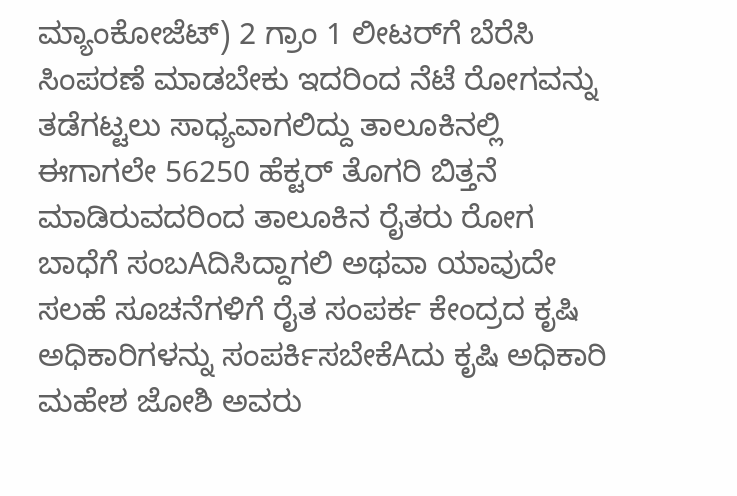ಮ್ಯಾಂಕೋಜೆಟ್) 2 ಗ್ರಾಂ 1 ಲೀಟರ್‌ಗೆ ಬೆರೆಸಿ ಸಿಂಪರಣೆ ಮಾಡಬೇಕು ಇದರಿಂದ ನೆಟೆ ರೋಗವನ್ನು ತಡೆಗಟ್ಟಲು ಸಾಧ್ಯವಾಗಲಿದ್ದು ತಾಲೂಕಿನಲ್ಲಿ ಈಗಾಗಲೇ 56250 ಹೆಕ್ಟರ್ ತೊಗರಿ ಬಿತ್ತನೆ ಮಾಡಿರುವದರಿಂದ ತಾಲೂಕಿನ ರೈತರು ರೋಗ ಬಾಧೆಗೆ ಸಂಬAದಿಸಿದ್ದಾಗಲಿ ಅಥವಾ ಯಾವುದೇ ಸಲಹೆ ಸೂಚನೆಗಳಿಗೆ ರೈತ ಸಂಪರ್ಕ ಕೇಂದ್ರದ ಕೃಷಿ ಅಧಿಕಾರಿಗಳನ್ನು ಸಂಪರ್ಕಿಸಬೇಕೆAದು ಕೃಷಿ ಅಧಿಕಾರಿ ಮಹೇಶ ಜೋಶಿ ಅವರು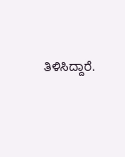ತಿಳಿಸಿದ್ದಾರೆ.